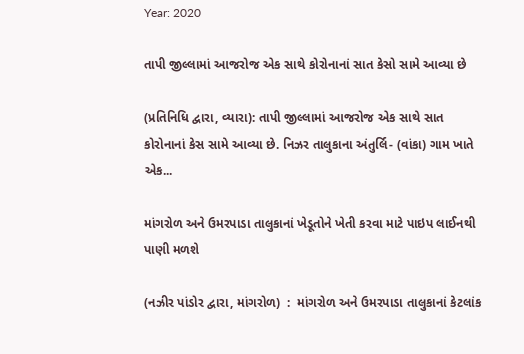Year: 2020

તાપી જીલ્લામાં આજરોજ એક સાથે કોરોનાનાં સાત કેસો સામે આવ્યા છે

(પ્રતિનિધિ દ્વારા, વ્યારા): તાપી જીલ્લામાં આજરોજ એક સાથે સાત કોરોનાનાં કેસ સામે આવ્યા છે. નિઝર તાલુકાના અંતુર્લિ- (વાંકા) ગામ ખાતે એક...

માંગરોળ અને ઉમરપાડા તાલુકાનાં ખેડૂતોને ખેતી કરવા માટે પાઇપ લાઈનથી પાણી મળશે

(નઝીર પાંડોર દ્વારા, માંગરોળ)  :  માંગરોળ અને ઉમરપાડા તાલુકાનાં કેટલાંક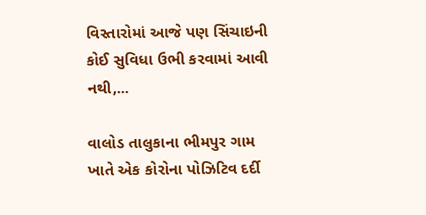વિસ્તારોમાં આજે પણ સિંચાઇની કોઈ સુવિધા ઉભી કરવામાં આવી નથી,...

વાલોડ તાલુકાના ભીમપુર ગામ ખાતે એક કોરોના પોઝિટિવ દર્દી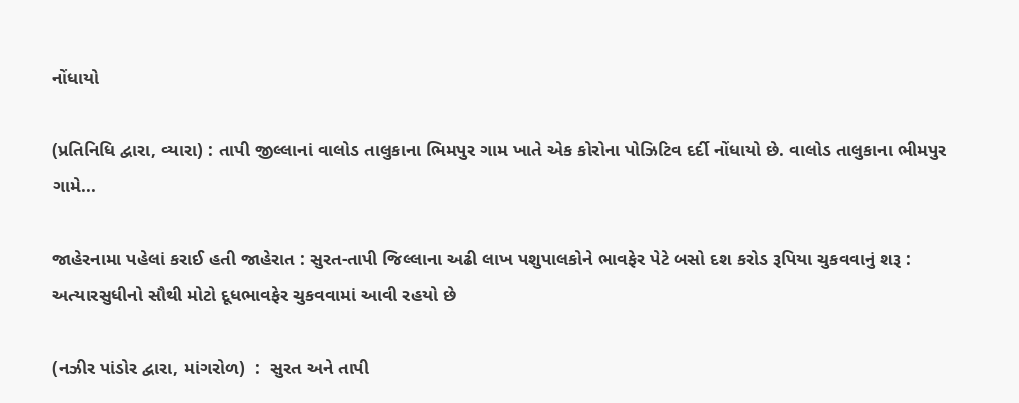નોંધાયો

(પ્રતિનિધિ દ્વારા, વ્યારા) : તાપી જીલ્લાનાં વાલોડ તાલુકાના ભિમપુર ગામ ખાતે એક કોરોના પોઝિટિવ દર્દી નોંધાયો છે. વાલોડ તાલુકાના ભીમપુર ગામે...

જાહેરનામા પહેલાં કરાઈ હતી જાહેરાત : સુરત-તાપી જિલ્લાના અઢી લાખ પશુપાલકોને ભાવફેર પેટે બસો દશ કરોડ રૂપિયા ચુકવવાનું શરૂ : અત્યારસુધીનો સૌથી મોટો દૂધભાવફેર ચુકવવામાં આવી રહયો છે

(નઝીર પાંડોર દ્વારા, માંગરોળ)  :  સુરત અને તાપી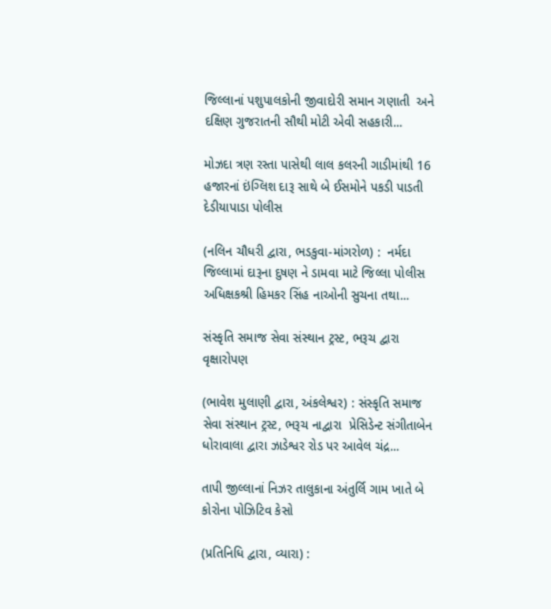જિલ્લાનાં પશુપાલકોની જીવાદોરી સમાન ગણાતી  અને દક્ષિણ ગુજરાતની સૌથી મોટી એવી સહકારી...

મોઝદા ત્રણ રસ્તા પાસેથી લાલ કલરની ગાડીમાંથી 16 હજારનાં ઇંગ્લિશ દારૂ સાથે બે ઈસમોને પકડી પાડતી દેડીયાપાડા પોલીસ

(નલિન ચૌધરી દ્વારા, ભડકુવા-માંગરોળ) :  નર્મદા જિલ્લામાં દારૂના દુષણ ને ડામવા માટે જિલ્લા પોલીસ અધિક્ષકશ્રી હિમકર સિંહ નાઓની સુચના તથા...

સંસ્કૃતિ સમાજ સેવા સંસ્થાન ટ્રસ્ટ, ભરૂચ દ્વારા વૃક્ષારોપણ

(ભાવેશ મુલાણી દ્વારા, અંકલેશ્વર) : સંસ્કૃતિ સમાજ સેવા સંસ્થાન ટ્રસ્ટ, ભરૂચ નાદ્વારા  પ્રેસિડેન્ટ સંગીતાબેન ધોરાવાલા દ્વારા ઝાડેશ્વર રોડ પર આવેલ ચંદ્ર...

તાપી જીલ્લાનાં નિઝર તાલુકાના અંતુર્લિ ગામ ખાતે બે કોરોના પોઝિટિવ કેસો

(પ્રતિનિધિ દ્વારા, વ્યારા) :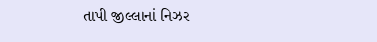તાપી જીલ્લાનાં નિઝર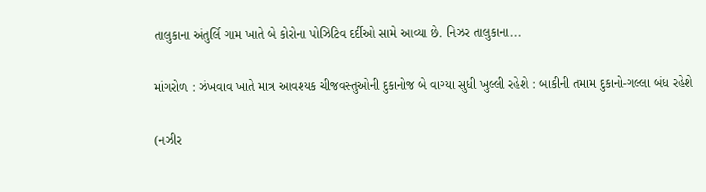તાલુકાના અંતુર્લિ ગામ ખાતે બે કોરોના પોઝિટિવ દર્દીઓ સામે આવ્યા છે. નિઝર તાલુકાના...

માંગરોળ : ઝંખવાવ ખાતે માત્ર આવશ્યક ચીજવસ્તુઓની દુકાનોજ બે વાગ્યા સુધી ખુલ્લી રહેશે : બાકીની તમામ દુકાનો-ગલ્લા બંધ રહેશે

(નઝીર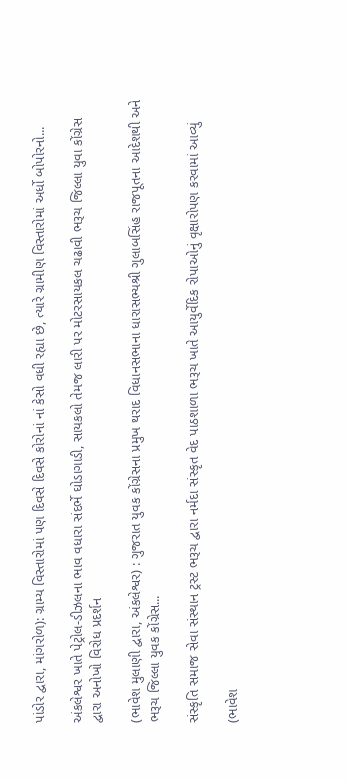પાંડોર દ્વારા, માંગરોળ): ગ્રામ્ય વિસ્તારોમાં પણ દિવસે દિવસે કોરોનાં નાં કેસો વધી રહ્યા છે, ત્યારે ગ્રામીણ વિસ્તારોમાં અર્ધો બોપોરનો...

અંકલેશ્વર ખાતે પેટ્રોલ-ડીઝલના ભાવ વધારા સંદર્ભે ઘોડાગાડી, સાયકલો તેમજ લારી પર મોટરસાયકલ ચઢાવી ભરૂચ જિલ્લા યુવા કોંગ્રેસ દ્વારા અનોખો વિરોધ પ્રદર્શન

(ભાવેશ મુલાણી દ્વારા, અંકલેશ્વર) : ગુજરાત યુવક કોંગ્રેસના પ્રમુખ થરાદ વિધાનસભાના ધારાસભ્યશ્રી ગુલાબસિંહ રાજપૂતના આદેશથી અને ભરૂચ જિલ્લા યુવક કોંગ્રેસ...

સંસ્કૃતિ સમાજ સેવા સંસ્થાન ટ્રસ્ટ ભરૂચ દ્વારા નર્મદા સંસ્કૃત વેદ પાઠશાળા ભરૂચ ખાતે આયુર્વેદિક રોપાઓનું વૃક્ષારોપણ કરવામાં આવ્યું

(ભાવેશ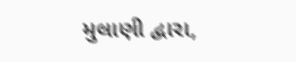મુલાણી દ્વારા,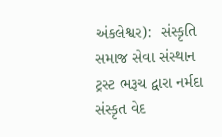અંકલેશ્વર):  સંસ્કૃતિ સમાજ સેવા સંસ્થાન ટ્રસ્ટ ભરૂચ દ્વારા નર્મદા સંસ્કૃત વેદ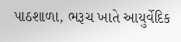પાઠશાળા, ભરૂચ ખાતે આયુર્વેદિક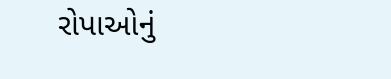રોપાઓનું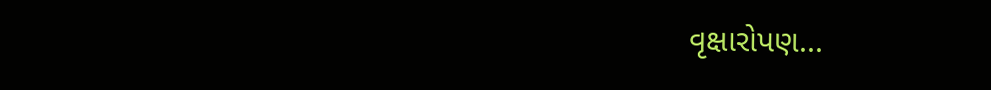વૃક્ષારોપણ...